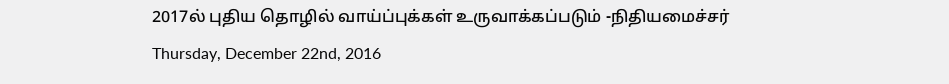2017ல் புதிய தொழில் வாய்ப்புக்கள் உருவாக்கப்படும் -நிதியமைச்சர்
Thursday, December 22nd, 2016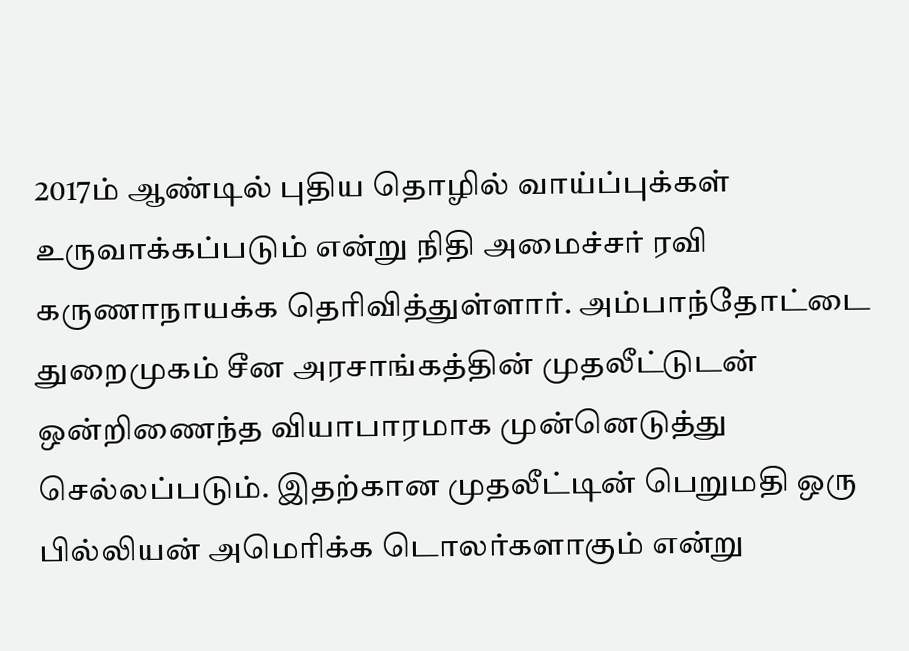2017ம் ஆண்டில் புதிய தொழில் வாய்ப்புக்கள் உருவாக்கப்படும் என்று நிதி அமைச்சர் ரவி கருணாநாயக்க தெரிவித்துள்ளார். அம்பாந்தோட்டை துறைமுகம் சீன அரசாங்கத்தின் முதலீட்டுடன் ஒன்றிணைந்த வியாபாரமாக முன்னெடுத்து செல்லப்படும். இதற்கான முதலீட்டின் பெறுமதி ஒரு பில்லியன் அமெரிக்க டொலர்களாகும் என்று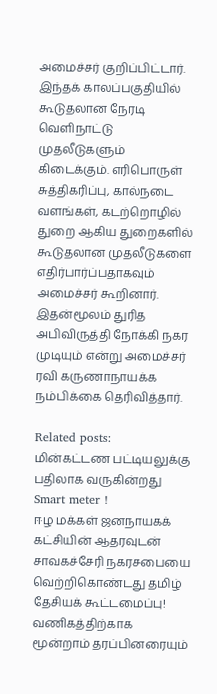அமைச்சர் குறிப்பிட்டார்.
இந்தக் காலப்பகுதியில் கூடுதலான நேரடி வெளிநாட்டு முதலீடுகளும் கிடைக்கும். எரிபொருள் சுத்திகரிப்பு, கால்நடை வளங்கள், கடற்றொழில் துறை ஆகிய துறைகளில் கூடுதலான முதலீடுகளை எதிர்பார்ப்பதாகவும் அமைச்சர் கூறினார். இதன்மூலம் துரித அபிவிருத்தி நோக்கி நகர முடியும் என்று அமைச்சர் ரவி கருணாநாயக்க நம்பிக்கை தெரிவித்தார்.

Related posts:
மின்கட்டண பட்டியலுக்கு பதிலாக வருகின்றது Smart meter !
ஈழ மக்கள் ஜனநாயகக் கட்சியின் ஆதரவுடன் சாவகச்சேரி நகரசபையை வெற்றிகொண்டது தமிழ் தேசியக் கூட்டமைப்பு!
வணிகத்திற்காக மூன்றாம் தரப்பினரையும்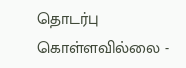தொடர்பு கொள்ளவில்லை -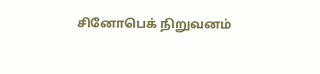சினோபெக் நிறுவனம்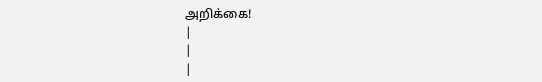அறிக்கை!
|
|
|